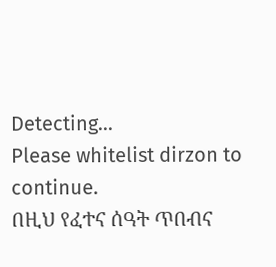Detecting...
Please whitelist dirzon to continue.
በዚህ የፈተና ሰዓት ጥበብና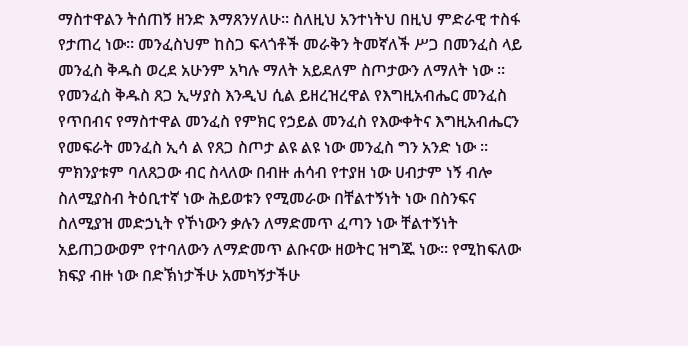ማስተዋልን ትሰጠኝ ዘንድ እማጸንሃለሁ። ስለዚህ አንተነትህ በዚህ ምድራዊ ተስፋ የታጠረ ነው። መንፈስህም ከስጋ ፍላጎቶች መራቅን ትመኛለች ሥጋ በመንፈስ ላይ መንፈስ ቅዱስ ወረደ አሁንም አካሉ ማለት አይደለም ስጦታውን ለማለት ነው ። የመንፈስ ቅዱስ ጸጋ ኢሣያስ እንዲህ ሲል ይዘረዝረዋል የእግዚአብሔር መንፈስ የጥበብና የማስተዋል መንፈስ የምክር የኃይል መንፈስ የእውቀትና እግዚአብሔርን የመፍራት መንፈስ ኢሳ ል የጸጋ ስጦታ ልዩ ልዩ ነው መንፈስ ግን አንድ ነው ። ምክንያቱም ባለጸጋው ብር ስላለው በብዙ ሐሳብ የተያዘ ነው ሀብታም ነኝ ብሎ ስለሚያስብ ትዕቢተኛ ነው ሕይወቱን የሚመራው በቸልተኝነት ነው በስንፍና ስለሚያዝ መድኃኒት የኾነውን ቃሉን ለማድመጥ ፈጣን ነው ቸልተኝነት አይጠጋውወም የተባለውን ለማድመጥ ልቡናው ዘወትር ዝግጁ ነው። የሚከፍለው ክፍያ ብዙ ነው በድኽነታችሁ አመካኝታችሁ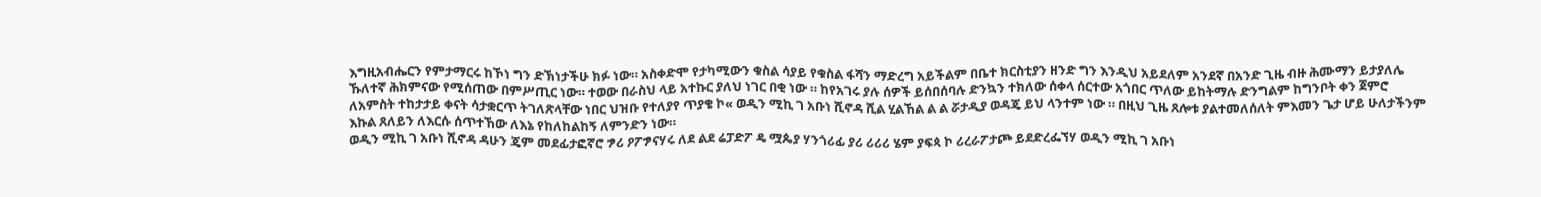እግዚአብሔርን የምታማርሩ ከኾነ ግን ድኽነታችሁ ክፉ ነው። አስቀድሞ የታካሚውን ቁስል ሳያይ የቁስል ፋሻን ማድረግ አይችልም በቤተ ክርስቲያን ዘንድ ግን እንዲህ አይደለም አንደኛ በአንድ ጊዜ ብዙ ሕሙማን ይታያለሌ ኹለተኛ ሕክምናው የሚሰጠው በምሥጢር ነው። ተወው በራስህ ላይ አተኩር ያለህ ነገር በቂ ነው ። ከየአገሩ ያሉ ሰዎች ይሰበሰባሉ ድንኳን ተክለው ሰቀላ ሰርተው አጎበር ጥለው ይከትማሉ ድንግልም ከግንቦት ቀን ጀምሮ ለአምስት ተከታታይ ቀናት ሳታቋርጥ ትገለጽላቸው ነበር ህዝቡ የተለያየ ጥያቄ ኮ« ወዲን ሚኪ ገ አቡነ ሺኖዳ ሺል ሂልኸል ል ል ሯታዲያ ወዳጄ ይህ ላንተም ነው ። በዚህ ጊዜ ጸሎቱ ያልተመለሰለት ምእመን ጌታ ሆይ ሁለታችንም እኩል ጸለይን ለእርሱ ሰጥተኸው ለእኔ የከለከልከኝ ለምንድን ነው።
ወዲን ሚኪ ገ አቡነ ሺኖዳ ዳሁን ጄም መደፊታፎኛሮ ፇሪ ዖፖፇናሃሩ ለደ ልደ ሬፓድፖ ዴ ሟጴያ ሃንጎሪፊ ያሪ ሪሪሪ ሄም ያፍጳ ኮ ሪረራፖታጮ ይደድረፌኘሃ ወዲን ሚኪ ገ አቡነ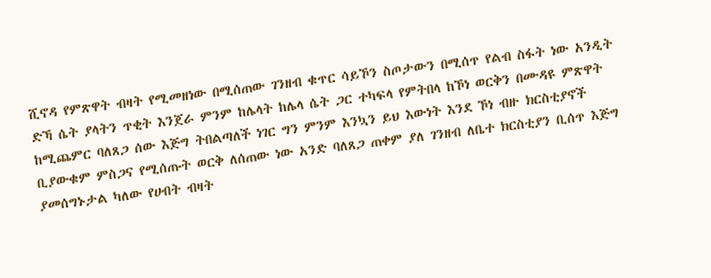ሺኖዳ የምጽዋት ብዛት የሚመዘነው በሚሰጠው ገንዘብ ቁጥር ሳይኾን ስጦታውን በሚሰጥ የልብ ስፋት ነው አንዲት ድኻ ሴት ያላትን ጥቂት እንጀራ ምንም ከሌላት ከሌላ ሴት ጋር ተካፍላ የምትበላ ከኾነ ወርቅን በሙዳዩ ምጽዋት ከሚጨምር ባለጸጋ ሰው እጅግ ትበልጣለች ነገር ግን ምንም እንኳን ይህ እውነት እንደ ኾነ ብዙ ክርስቲያኖች ቢያውቁም ምስጋና የሚሰጡት ወርቅ ለሰጠው ነው አንድ ባለጸጋ ጠቀም ያለ ገንዘብ ለቤተ ክርስቲያን ቢሰጥ እጅግ ያመሰግኑታል ካለው የሀብት ብዛት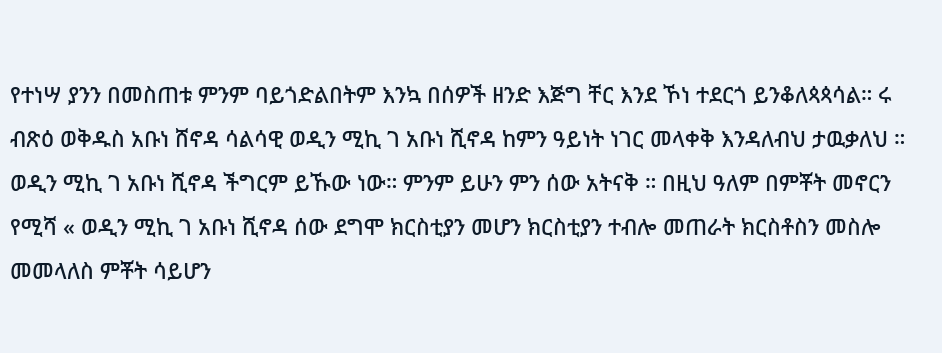የተነሣ ያንን በመስጠቱ ምንም ባይጎድልበትም እንኳ በሰዎች ዘንድ እጅግ ቸር እንደ ኾነ ተደርጎ ይንቆለጳጳሳል። ሩ ብጽዕ ወቅዱስ አቡነ ሸኖዳ ሳልሳዊ ወዲን ሚኪ ገ አቡነ ሺኖዳ ከምን ዓይነት ነገር መላቀቅ እንዳለብህ ታዉቃለህ ። ወዲን ሚኪ ገ አቡነ ሺኖዳ ችግርም ይኹው ነው። ምንም ይሁን ምን ሰው አትናቅ ። በዚህ ዓለም በምቾት መኖርን የሚሻ « ወዲን ሚኪ ገ አቡነ ሺኖዳ ሰው ደግሞ ክርስቲያን መሆን ክርስቲያን ተብሎ መጠራት ክርስቶስን መስሎ መመላለስ ምቾት ሳይሆን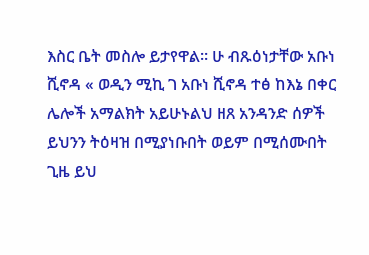እስር ቤት መስሎ ይታየዋል። ሁ ብጹዕነታቸው አቡነ ሺኖዳ « ወዲን ሚኪ ገ አቡነ ሺኖዳ ተፅ ከእኔ በቀር ሌሎች አማልክት አይሁኑልህ ዘጸ አንዳንድ ሰዎች ይህንን ትዕዛዝ በሚያነቡበት ወይም በሚሰሙበት ጊዜ ይህ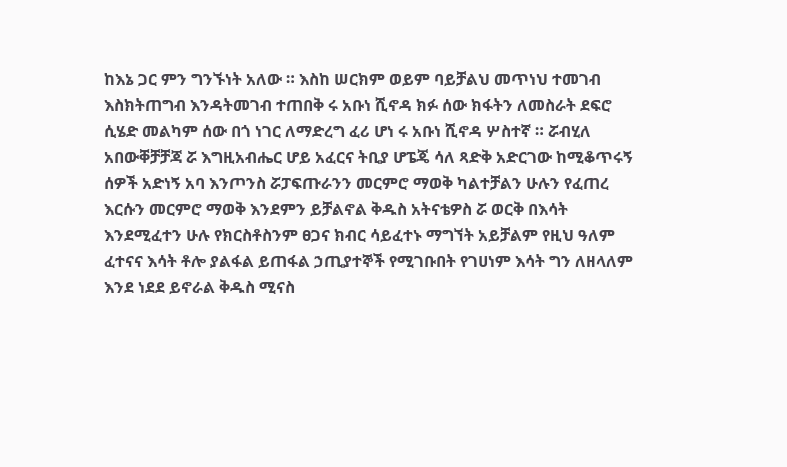ከእኔ ጋር ምን ግንኙነት አለው ። እስከ ሠርክም ወይም ባይቻልህ መጥነህ ተመገብ እስክትጠግብ እንዳትመገብ ተጠበቅ ሩ አቡነ ሺኖዳ ክፉ ሰው ክፋትን ለመስራት ደፍሮ ሲሄድ መልካም ሰው በጎ ነገር ለማድረግ ፈሪ ሆነ ሩ አቡነ ሺኖዳ ሦስተኛ ። ሯብሂለ አበውቐቻቻጃ ሯ እግዚአብሔር ሆይ አፈርና ትቢያ ሆፔጄ ሳለ ጻድቅ አድርገው ከሚቆጥሩኝ ሰዎች አድነኝ አባ እንጦንስ ሯፓፍጡራንን መርምሮ ማወቅ ካልተቻልን ሁሉን የፈጠረ እርሱን መርምሮ ማወቅ እንደምን ይቻልኖል ቅዱስ አትናቴዎስ ሯ ወርቅ በእሳት እንደሚፈተን ሁሉ የክርስቶስንም ፀጋና ክብር ሳይፈተኑ ማግኘት አይቻልም የዚህ ዓለም ፈተናና እሳት ቶሎ ያልፋል ይጠፋል ኃጢያተኞች የሚገቡበት የገሀነም እሳት ግን ለዘላለም እንደ ነደደ ይኖራል ቅዱስ ሚናስ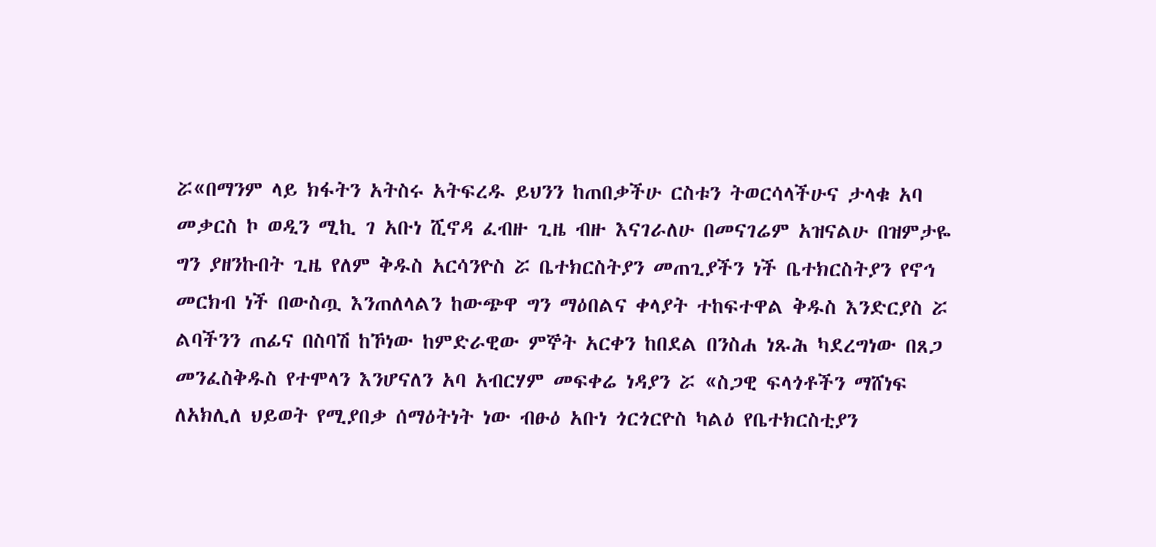ሯ«በማንም ላይ ክፋትን አትስሩ አትፍረዱ ይህንን ከጠበቃችሁ ርስቱን ትወርሳላችሁና ታላቁ አባ መቃርስ ኮ ወዲን ሚኪ ገ አቡነ ሺኖዳ ፈብዙ ጊዜ ብዙ እናገራለሁ በመናገሬም አዝናልሁ በዝምታዬ ግን ያዘንኩበት ጊዜ የለም ቅዱስ አርሳንዮስ ሯ ቤተክርስትያን መጠጊያችን ነች ቤተክርስትያን የኖኅ መርክብ ነች በውስጧ እንጠለላልን ከውጭዋ ግን ማዕበልና ቀላያት ተከፍተዋል ቅዱስ እንድርያስ ሯ ልባችንን ጠፊና በስባሽ ከኾነው ከምድራዊው ምኞት አርቀን ከበደል በንስሐ ነጹሕ ካደረግነው በጸጋ መንፈስቅዱስ የተሞላን እንሆናለን አባ አብርሃም መፍቀሬ ነዳያን ሯ «ስጋዊ ፍላጎቶችን ማሸነፍ ለአክሊለ ህይወት የሚያበቃ ሰማዕትነት ነው ብፁዕ አቡነ ጎርጎርዮስ ካልዕ የቤተክርስቲያን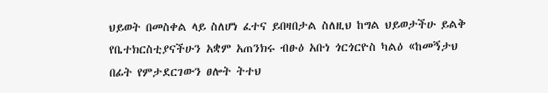ህይወት በመስቀል ላይ ስለሆነ ፈተና ይበዛበታል ስለዚህ ከግል ህይወታችሁ ይልቅ የቤተክርስቲያናችሁን አቋም አጠንክሩ ብፁዕ አቡነ ጎርጎርዮስ ካልዕ «ከመኝታህ በፊት የምታደርገውን ፀሎት ትተህ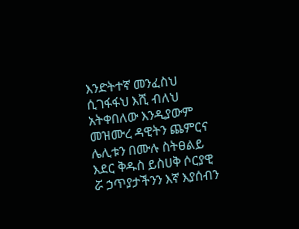እንድትተኛ መንፈስህ ሲገፋፋህ እሺ ብለህ አትቀበለው እንዲያውም መዝሙረ ዳዊትን ጨምርና ሌሊቱን በሙሉ ስትፀልይ እደር ቅዱስ ይስሀቅ ሶርያዊ ሯ ኃጥያታችንን እኛ እያሰብን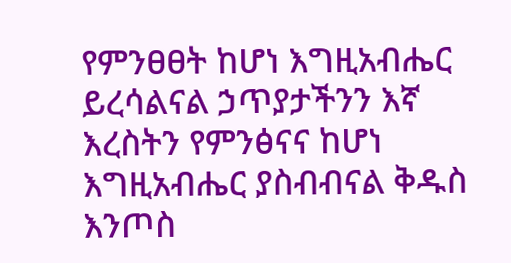የምንፀፀት ከሆነ እግዚአብሔር ይረሳልናል ኃጥያታችንን እኛ እረስትን የምንፅናና ከሆነ እግዚአብሔር ያስብብናል ቅዱስ እንጦስ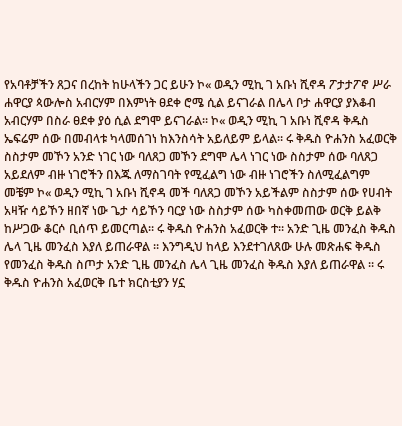የአባቶቻችን ጸጋና በረከት ከሁላችን ጋር ይሁን ኮ« ወዲን ሚኪ ገ አቡነ ሺኖዳ ፖታታፖኖ ሥራ ሐዋርያ ጳውሎስ አብርሃም በእምነት ፀደቀ ሮሜ ሲል ይናገራል በሌላ ቦታ ሐዋርያ ያእቆብ አብርሃም በስራ ፀደቀ ያዕ ሲል ደግሞ ይናገራል። ኮ« ወዲን ሚኪ ገ አቡነ ሺኖዳ ቅዱስ ኤፍሬም ሰው በመብላቱ ካላመሰገነ ከእንስሳት አይለይም ይላል። ሩ ቅዱስ ዮሐንስ አፈወርቅ ስስታም መኾን አንድ ነገር ነው ባለጸጋ መኾን ደግሞ ሌላ ነገር ነው ስስታም ሰው ባለጸጋ አይደለም ብዙ ነገሮችን በእጁ ለማስገባት የሚፈልግ ነው ብዙ ነገሮችን ስለሚፈልግም መቼም ኮ« ወዲን ሚኪ ገ አቡነ ሺኖዳ መች ባለጸጋ መኾን አይችልም ስስታም ሰው የሀብት አዛዥ ሳይኾን ዘበኛ ነው ጌታ ሳይኾን ባርያ ነው ስስታም ሰው ካስቀመጠው ወርቅ ይልቅ ከሥጋው ቆርሶ ቢሰጥ ይመርጣል። ሩ ቅዱስ ዮሐንስ አፈወርቅ ተ። አንድ ጊዜ መንፈስ ቅዱስ ሌላ ጊዜ መንፈስ እያለ ይጠራዋል ። እንግዲህ ከላይ እንደተገለጸው ሁሉ መጽሐፍ ቅዱስ የመንፈስ ቅዱስ ስጦታ አንድ ጊዜ መንፈስ ሌላ ጊዜ መንፈስ ቅዱስ እያለ ይጠራዋል ። ሩ ቅዱስ ዮሐንስ አፈወርቅ ቤተ ክርስቲያን ሃኗ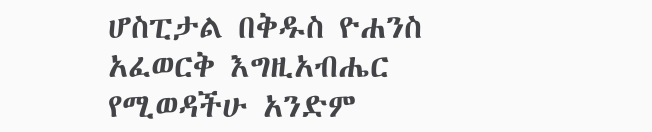ሆስፒታል በቅዱስ ዮሐንስ አፈወርቅ እግዚአብሔር የሚወዳችሁ አንድም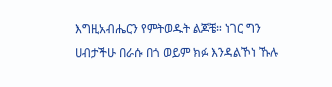እግዚአብሔርን የምትወዱት ልጆቼ። ነገር ግን ሀብታችሁ በራሱ በጎ ወይም ክፉ እንዳልኾነ ኹሉ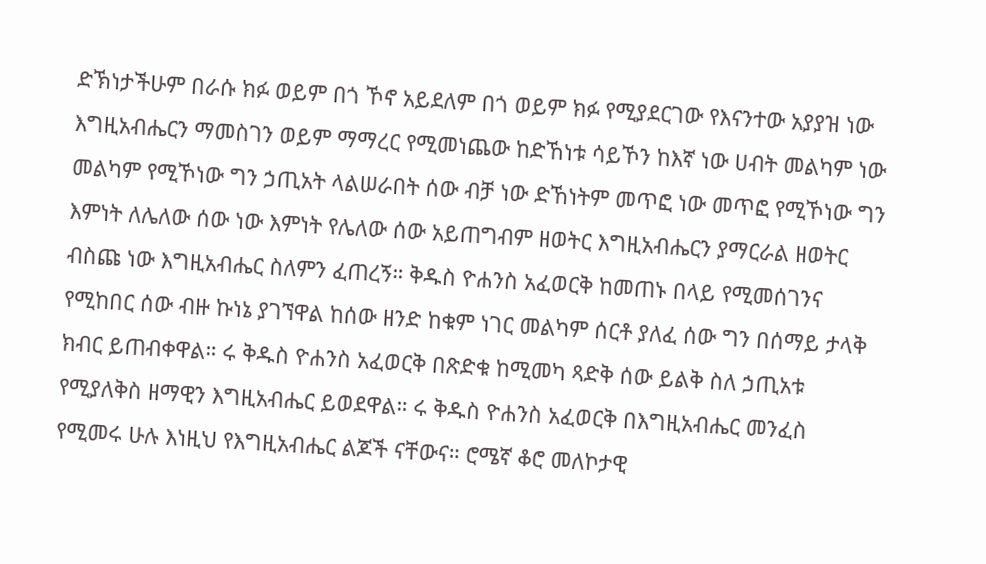ድኽነታችሁም በራሱ ክፉ ወይም በጎ ኾኖ አይደለም በጎ ወይም ክፉ የሚያደርገው የእናንተው አያያዝ ነው እግዚአብሔርን ማመስገን ወይም ማማረር የሚመነጨው ከድኸነቱ ሳይኾን ከእኛ ነው ሀብት መልካም ነው መልካም የሚኾነው ግን ኃጢአት ላልሠራበት ሰው ብቻ ነው ድኸነትም መጥፎ ነው መጥፎ የሚኾነው ግን እምነት ለሌለው ሰው ነው እምነት የሌለው ሰው አይጠግብም ዘወትር እግዚአብሔርን ያማርራል ዘወትር ብስጩ ነው እግዚአብሔር ስለምን ፈጠረኝ። ቅዱስ ዮሐንስ አፈወርቅ ከመጠኑ በላይ የሚመሰገንና የሚከበር ሰው ብዙ ኩነኔ ያገኘዋል ከሰው ዘንድ ከቁም ነገር መልካም ሰርቶ ያለፈ ሰው ግን በሰማይ ታላቅ ክብር ይጠብቀዋል። ሩ ቅዱስ ዮሐንስ አፈወርቅ በጽድቁ ከሚመካ ጻድቅ ሰው ይልቅ ስለ ኃጢአቱ የሚያለቅስ ዘማዊን እግዚአብሔር ይወደዋል። ሩ ቅዱስ ዮሐንስ አፈወርቅ በእግዚአብሔር መንፈስ የሚመሩ ሁሉ እነዚህ የእግዚአብሔር ልጆች ናቸውና። ሮሜኛ ቆሮ መለኮታዊ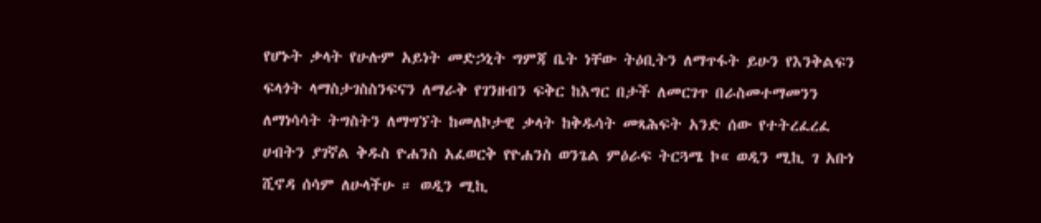የሆኑት ቃላት የሁሉም አይነት መድኃኒት ግምጃ ቤት ነቸው ትዕቢትን ለማጥፋት ይሁን የእንቅልፍን ፍላጎት ላማስታገስስንፍናን ለማራቅ የገንዘብን ፍቅር ከእግር በታች ለመርገጥ በራስመተማመንን ለማነሳሳት ትግስትን ለማግኘት ከመለኮታዊ ቃላት ከቅዱሳት መጻሕፍት አንድ ሰው የተትረፈረፈ ሀብትን ያገኛል ቅዱስ ዮሐንስ አፈወርቅ የዮሐንስ ወንጌል ምዕራፍ ትርጓሜ ኮ« ወዲን ሚኪ ገ አቡነ ሺኖዳ ሰሳም ለሁላችሁ ። ወዲን ሚኪ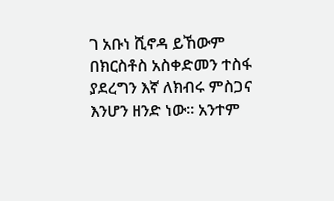ገ አቡነ ሺኖዳ ይኸውም በክርስቶስ አስቀድመን ተስፋ ያደረግን እኛ ለክብሩ ምስጋና እንሆን ዘንድ ነው። አንተም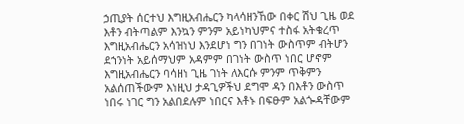ኃጢያት ሰርተህ እግዚአብሔርን ካላሳዘንኸው በቀር ሽህ ጊዜ ወደ እቶን ብትጣልም እንኳን ምንም አይነካህምና ተስፋ አትቁረጥ እግዚአብሔርን አሳዝነህ እንደሆነ ግን በገነት ውስጥም ብትሆን ደኀንነት አይሰማህም አዳምም በገነት ውስጥ ነበር ሆኖም እግዚአብሔርን ባሳዘነ ጊዜ ገነት ለእርሱ ምንም ጥቅምን አልሰጠችውም እነዚህ ታዳጊዎችህ ደግሞ ዳን በእቶን ውስጥ ነበሩ ነገር ግን አልበደሉም ነበርና እቶኑ በፍፁም አልጐዳቸውም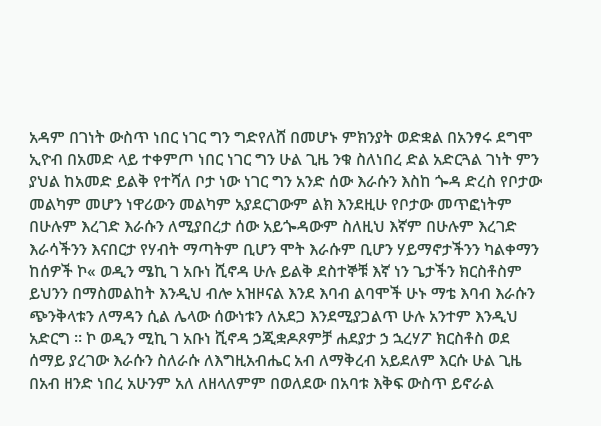አዳም በገነት ውስጥ ነበር ነገር ግን ግድየለሸ በመሆኑ ምክንያት ወድቋል በአንፃሩ ደግሞ ኢዮብ በአመድ ላይ ተቀምጦ ነበር ነገር ግን ሁል ጊዜ ንቁ ስለነበረ ድል አድርጓል ገነት ምን ያህል ከአመድ ይልቅ የተሻለ ቦታ ነው ነገር ግን አንድ ሰው እራሱን እስከ ጐዳ ድረስ የቦታው መልካም መሆን ነዋሪውን መልካም አያደርገውም ልክ እንደዚሁ የቦታው መጥፎነትም በሁሉም እረገድ እራሱን ለሚያበረታ ሰው አይጐዳውም ስለዚህ እኛም በሁሉም እረገድ እራሳችንን እናበርታ የሃብት ማጣትም ቢሆን ሞት እራሱም ቢሆን ሃይማኖታችንን ካልቀማን ከሰዎች ኮ« ወዲን ሜኪ ገ አቡነ ሺኖዳ ሁሉ ይልቅ ደስተኞቹ እኛ ነን ጌታችን ክርስቶስም ይህንን በማስመልከት እንዲህ ብሎ አዝዞናል እንደ እባብ ልባሞች ሁኑ ማቴ እባብ እራሱን ጭንቅላቱን ለማዳን ሲል ሌላው ሰውነቱን ለአደጋ እንደሚያጋልጥ ሁሉ አንተም እንዲህ አድርግ ። ኮ ወዲን ሚኪ ገ አቡነ ሺኖዳ ኃጂቋዶጾምቻ ሐደያታ ኃ ኋረሃፖ ክርስቶስ ወደ ሰማይ ያረገው እራሱን ስለራሱ ለእግዚአብሔር አብ ለማቅረብ አይደለም እርሱ ሁል ጊዜ በአብ ዘንድ ነበረ አሁንም አለ ለዘላለምም በወለደው በአባቱ እቅፍ ውስጥ ይኖራል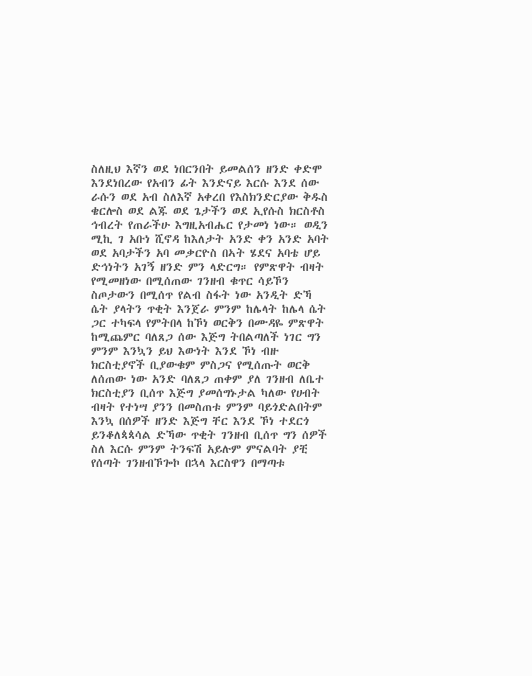ስለዚህ እኛን ወደ ነበርንበት ይመልሰን ዘንድ ቀድሞ እንደነበረው የአብን ፊት እንድናይ እርሱ እንደ ሰው ራሱን ወደ አብ ስለእኛ አቀረበ የእስክንድርያው ቅዱስ ቄርሎስ ወደ ልጁ ወደ ጌታችን ወደ ኢየሱስ ክርስቶስ ኅብረት የጠራችሁ እግዚአብሔር የታመነ ነው። ወዲን ሚኪ ገ አቡነ ሺኖዳ ከእለታት አንድ ቀን አንድ አባት ወደ አባታችን አባ መቃርዮስ በኣት ሄደና አባቴ ሆይ ድኅነትን አገኝ ዘንድ ምን ላድርግ። የምጽዋት ብዛት የሚመዘነው በሚሰጠው ገንዘብ ቁጥር ሳይኾን ስጦታውን በሚሰጥ የልብ ስፋት ነው አንዲት ድኻ ሴት ያላትን ጥቂት እንጀራ ምንም ከሌላት ከሌላ ሴት ጋር ተካፍላ የምትበላ ከኾነ ወርቅን በሙዳዬ ምጽዋት ከሚጨምር ባለጸጋ ሰው እጅግ ትበልጣለች ነገር ግን ምንም እንኳን ይህ እውነት እንደ ኾነ ብዙ ክርስቲያኖች ቢያውቁም ምስጋና የሚሰጡት ወርቅ ለሰጠው ነው አንድ ባለጸጋ ጠቀም ያለ ገንዘብ ለቤተ ክርስቲያን ቢሰጥ እጅግ ያመሰግኑታል ካለው የሀብት ብዛት የተነሣ ያንን በመስጠቱ ምንም ባይጎድልበትም እንኳ በሰዎች ዘንድ እጅግ ቸር እንደ ኾነ ተደርጎ ይንቆለጳጳሳል ድኻው ጥቂት ገንዘብ ቢሰጥ ግን ሰዎች ስለ እርሱ ምንም ትንፍሽ አይሉም ምናልባት ያቺ የሰጣት ገንዘብኾጐኮ በኋላ እርስዋን በማጣቱ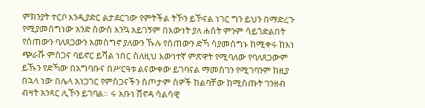ምክንያት ተርቦ እንዲያድር ልታደርገው የምትችል ትኾን ይኾናል ነገር ግን ይህን በማድረጉ የሚያመሰግነው አንድ ሰውስ እንኳ አይገኝም በእውነት ያለ ሐሰት ምንም ሳይጎድልበት የሰጠውን ባለጸጋውን አመስግኖ ያለውን ኹሉ የሰጠውን ድኻ ሳያመሰግኑ ከሚቀሩ ከእነ ጭራሹ ምስጋና ባይኖር ይሻል ነበር ስለዚህ እውነተኛ ምጽዋት የሚባለው የባለጸጋውም ይኹን የድኻው በአግባቡና በሥርዓቱ ልናውቀው ይገባናል ማመስገን የሚገባንም ከዚያ በኋላ ነው በሌላ አነጋገር የምስጋናችን ስጦታም ሰዎች ከልባቸው ከሚሰጡት ገንዘብ ብዛት አንጻር ሊኾን ይገባል። ሩ አቡነ ሸኖዳ ሳልሳዊ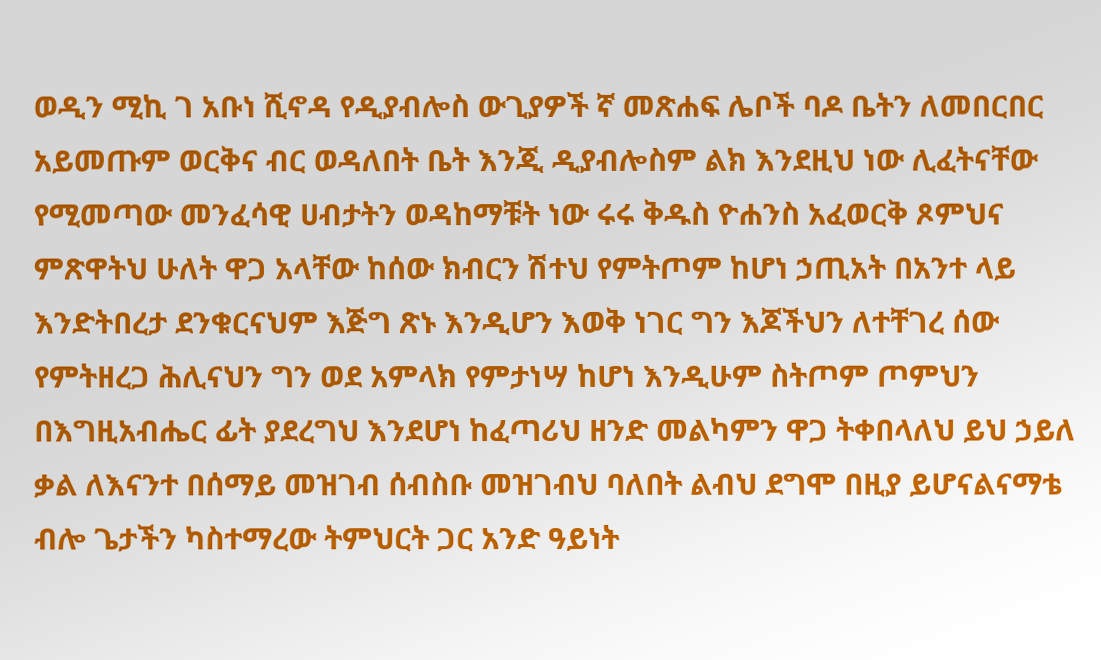ወዲን ሚኪ ገ አቡነ ሺኖዳ የዲያብሎስ ውጊያዎች ኛ መጽሐፍ ሌቦች ባዶ ቤትን ለመበርበር አይመጡም ወርቅና ብር ወዳለበት ቤት እንጂ ዲያብሎስም ልክ እንደዚህ ነው ሊፈትናቸው የሚመጣው መንፈሳዊ ሀብታትን ወዳከማቹት ነው ሩሩ ቅዱስ ዮሐንስ አፈወርቅ ጾምህና ምጽዋትህ ሁለት ዋጋ አላቸው ከሰው ክብርን ሽተህ የምትጦም ከሆነ ኃጢአት በአንተ ላይ እንድትበረታ ደንቁርናህም እጅግ ጽኑ እንዲሆን እወቅ ነገር ግን እጆችህን ለተቸገረ ሰው የምትዘረጋ ሕሊናህን ግን ወደ አምላክ የምታነሣ ከሆነ እንዲሁም ስትጦም ጦምህን በእግዚአብሔር ፊት ያደረግህ እንደሆነ ከፈጣሪህ ዘንድ መልካምን ዋጋ ትቀበላለህ ይህ ኃይለ ቃል ለእናንተ በሰማይ መዝገብ ሰብስቡ መዝገብህ ባለበት ልብህ ደግሞ በዚያ ይሆናልናማቴ ብሎ ጌታችን ካስተማረው ትምህርት ጋር አንድ ዓይነት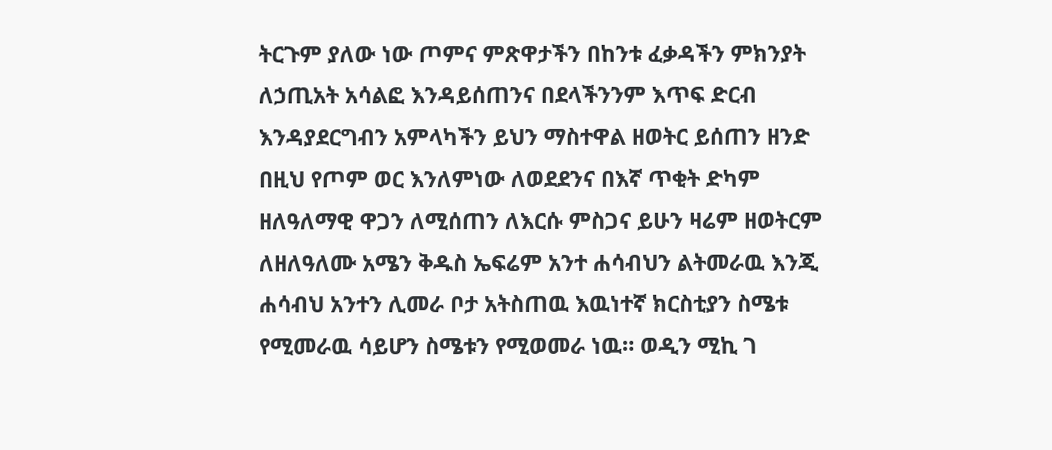ትርጉም ያለው ነው ጦምና ምጽዋታችን በከንቱ ፈቃዳችን ምክንያት ለኃጢአት አሳልፎ እንዳይሰጠንና በደላችንንም እጥፍ ድርብ እንዳያደርግብን አምላካችን ይህን ማስተዋል ዘወትር ይሰጠን ዘንድ በዚህ የጦም ወር እንለምነው ለወደደንና በእኛ ጥቂት ድካም ዘለዓለማዊ ዋጋን ለሚሰጠን ለእርሱ ምስጋና ይሁን ዛሬም ዘወትርም ለዘለዓለሙ አሜን ቅዱስ ኤፍሬም አንተ ሐሳብህን ልትመራዉ እንጂ ሐሳብህ አንተን ሊመራ ቦታ አትስጠዉ እዉነተኛ ክርስቲያን ስሜቱ የሚመራዉ ሳይሆን ስሜቱን የሚወመራ ነዉ። ወዲን ሚኪ ገ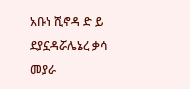አቡነ ሺኖዳ ድ ይ ደያኗዳሯሌኔረ ቃሳ መያራ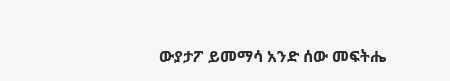ውያታፖ ይመማሳ አንድ ሰው መፍትሔ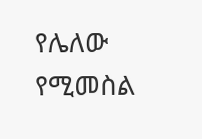የሌለው የሚመስል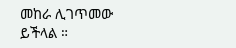መከራ ሊገጥመው ይችላል ።